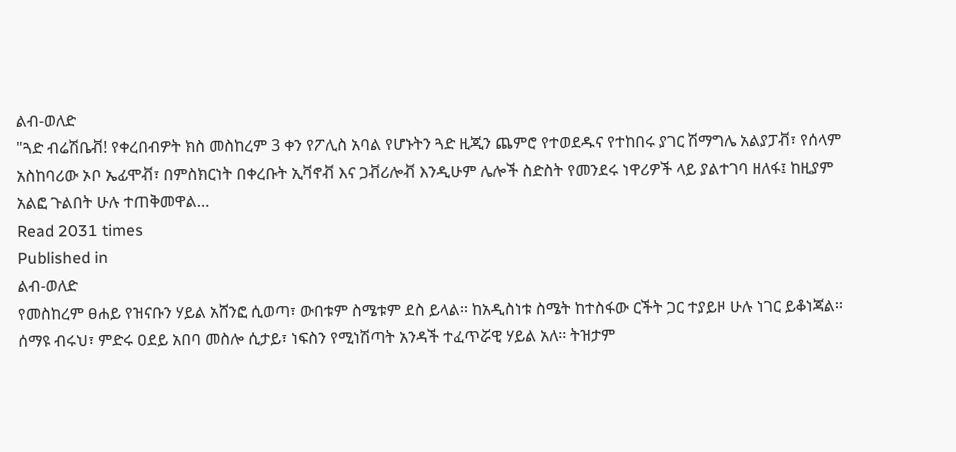ልብ-ወለድ
"ጓድ ብሬሽቤቭ! የቀረበብዎት ክስ መስከረም 3 ቀን የፖሊስ አባል የሆኑትን ጓድ ዚጂን ጨምሮ የተወደዱና የተከበሩ ያገር ሽማግሌ አልያፓቭ፣ የሰላም አስከባሪው ኦቦ ኤፊሞቭ፣ በምስክርነት በቀረቡት ኢቫኖቭ እና ጋቭሪሎቭ እንዲሁም ሌሎች ስድስት የመንደሩ ነዋሪዎች ላይ ያልተገባ ዘለፋ፤ ከዚያም አልፎ ጉልበት ሁሉ ተጠቅመዋል…
Read 2031 times
Published in
ልብ-ወለድ
የመስከረም ፀሐይ የዝናቡን ሃይል አሸንፎ ሲወጣ፣ ውበቱም ስሜቱም ደስ ይላል፡፡ ከአዲስነቱ ስሜት ከተስፋው ርችት ጋር ተያይዞ ሁሉ ነገር ይቆነጃል፡፡ ሰማዩ ብሩህ፣ ምድሩ ዐደይ አበባ መስሎ ሲታይ፣ ነፍስን የሚነሽጣት አንዳች ተፈጥሯዊ ሃይል አለ፡፡ ትዝታም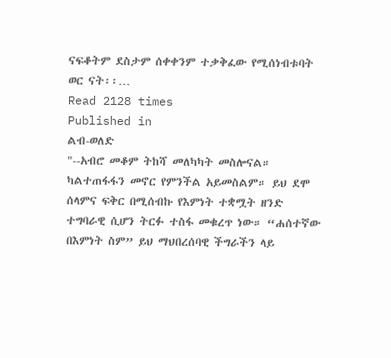ናፍቆትም ደስታም ሰቀቀንም ተቃቅፈው የሚሰነብቱባት ወር ናት፡፡…
Read 2128 times
Published in
ልብ-ወለድ
"--አብሮ መቆም ትከሻ መለካካት መስሎናል። ካልተጠፋፋን መኖር የምንችል አይመስልም። ይህ ደሞ ሰላምና ፍቅር በሚሰብኩ የእምነት ተቋሟት ዘንድ ተግባራዊ ሲሆን ትርፉ ተስፋ መቁረጥ ነው። “ሐሰተኛው በእምነት ስም” ይህ ማህበረሰባዊ ችግራችን ላይ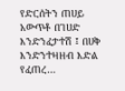የድርሰትን ጠሀይ አውጥቶ በገሀድ እንድንፈታተሽ ፤ በሀቅ እንድንተዛዘብ እድል የፈጠረ…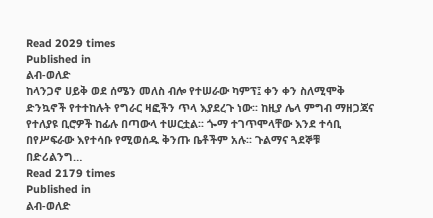Read 2029 times
Published in
ልብ-ወለድ
ከላንጋኖ ሀይቅ ወደ ሰሜን መለስ ብሎ የተሠራው ካምፕ፤ ቀን ቀን ስለሚሞቅ ድንኳኖች የተተከሉት የግራር ዛፎችን ጥላ እያደረጉ ነው፡፡ ከዚያ ሌላ ምግብ ማዘጋጃና የተለያዩ ቢሮዎች ከፊሉ በጣውላ ተሠርቷል፡፡ ጐማ ተገጥሞላቸው እንደ ተሳቢ በየሥፍራው እየተሳቡ የሚወሰዱ ቅንጡ ቤቶችም አሉ፡፡ ጉልማና ጓደኞቹ በድሪልንግ…
Read 2179 times
Published in
ልብ-ወለድ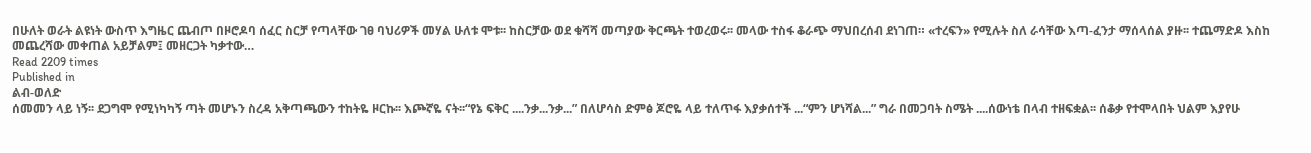በሁለት ወራት ልዩነት ውስጥ እግዜር ጨብጦ በዞሮዶባ ሰፈር ስርቻ የጣላቸው ገፀ ባህሪዎች መሃል ሁለቱ ሞቱ፡፡ ከስርቻው ወደ ቁሻሻ መጣያው ቅርጫት ተወረወሩ፡፡ መላው ተስፋ ቆራጭ ማህበረሰብ ደነገጠ። «ተረፍን» የሚሉት ስለ ራሳቸው እጣ-ፈንታ ማሰላሰል ያዙ፡፡ ተጨማድዶ እስከ መጨረሻው መቀጠል አይቻልም፤ መዘርጋት ካቃተው…
Read 2209 times
Published in
ልብ-ወለድ
ሰመመን ላይ ነኝ፡፡ ደጋግሞ የሚነካካኝ ጣት መሆኑን ስረዳ አቅጣጫውን ተከትዬ ዞርኩ፡፡ እጮኛዬ ናት፡፡“የኔ ፍቅር ....ንቃ...ንቃ...” በለሆሳስ ድምፅ ጆሮዬ ላይ ተለጥፋ እያቃሰተች ...“ምን ሆነሻል...” ግራ በመጋባት ስሜት ....ሰውነቴ በላብ ተዘፍቋል፡፡ ሰቆቃ የተሞላበት ህልም እያየሁ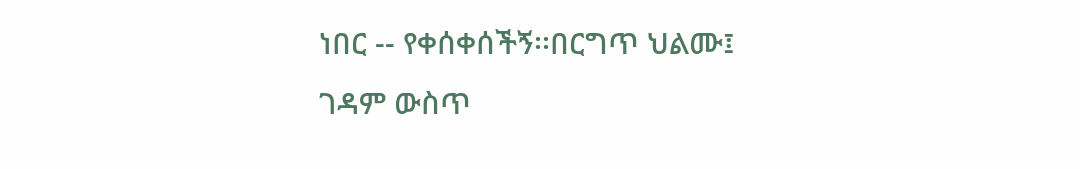ነበር -- የቀሰቀሰችኝ፡፡በርግጥ ህልሙ፤ ገዳም ውስጥ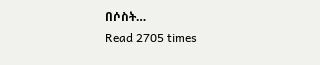በሶስት…
Read 2705 times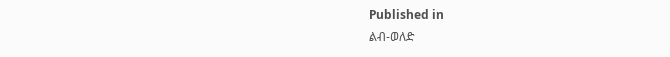Published in
ልብ-ወለድ